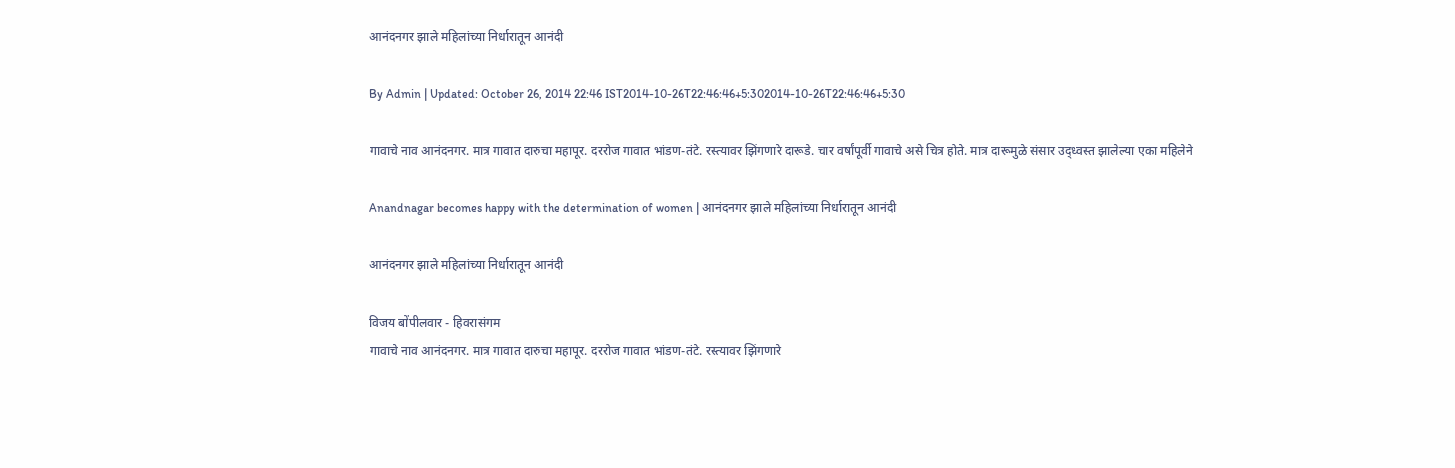आनंदनगर झाले महिलांच्या निर्धारातून आनंदी

By Admin | Updated: October 26, 2014 22:46 IST2014-10-26T22:46:46+5:302014-10-26T22:46:46+5:30

गावाचे नाव आनंदनगर. मात्र गावात दारुचा महापूर. दररोज गावात भांडण-तंटे. रस्त्यावर झिंगणारे दारूडे. चार वर्षांपूर्वी गावाचे असे चित्र होते. मात्र दारूमुळे संसार उद्ध्वस्त झालेल्या एका महिलेने

Anandnagar becomes happy with the determination of women | आनंदनगर झाले महिलांच्या निर्धारातून आनंदी

आनंदनगर झाले महिलांच्या निर्धारातून आनंदी

विजय बोंपीलवार - हिवरासंगम
गावाचे नाव आनंदनगर. मात्र गावात दारुचा महापूर. दररोज गावात भांडण-तंटे. रस्त्यावर झिंगणारे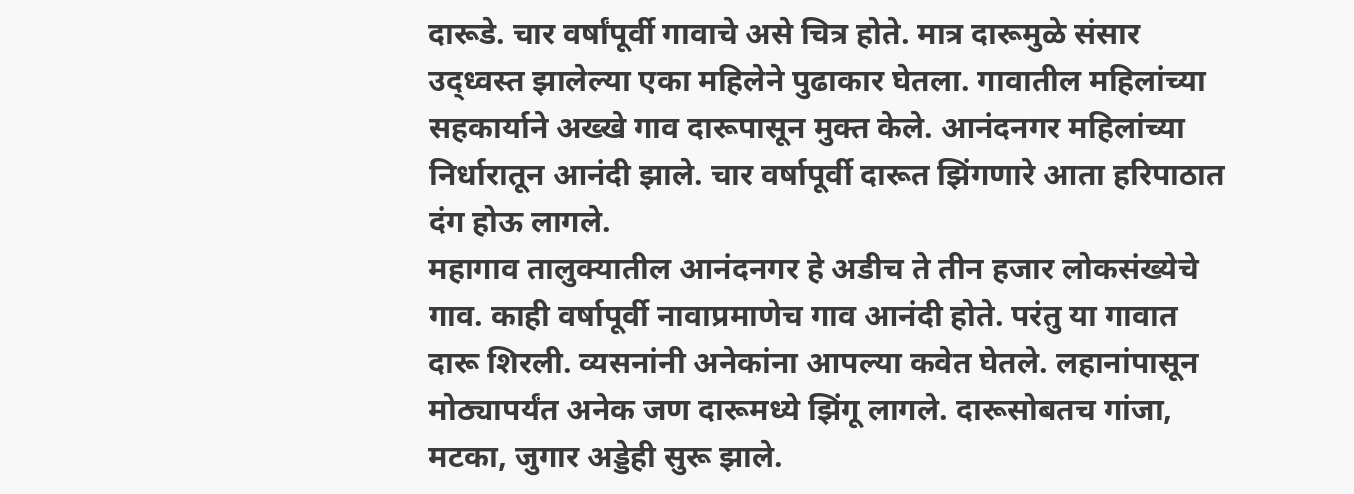दारूडे. चार वर्षांपूर्वी गावाचे असे चित्र होते. मात्र दारूमुळे संसार उद्ध्वस्त झालेल्या एका महिलेने पुढाकार घेतला. गावातील महिलांच्या सहकार्याने अख्खे गाव दारूपासून मुक्त केले. आनंदनगर महिलांच्या निर्धारातून आनंदी झाले. चार वर्षापूर्वी दारूत झिंगणारे आता हरिपाठात दंग होऊ लागले.
महागाव तालुक्यातील आनंदनगर हे अडीच ते तीन हजार लोकसंख्येचे गाव. काही वर्षापूर्वी नावाप्रमाणेच गाव आनंदी होते. परंतु या गावात दारू शिरली. व्यसनांनी अनेकांना आपल्या कवेत घेतले. लहानांपासून मोठ्यापर्यंत अनेक जण दारूमध्ये झिंगू लागले. दारूसोबतच गांजा, मटका, जुगार अड्डेही सुरू झाले.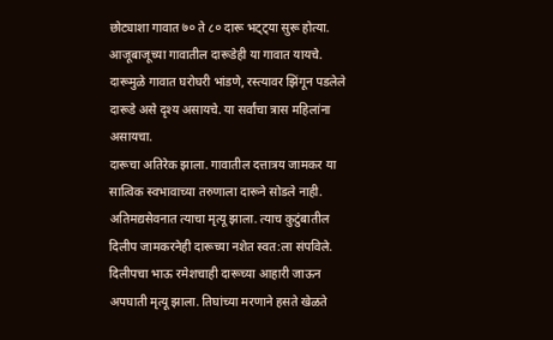छोट्याशा गावात ७० ते ८० दारू भट्ट्या सुरू होत्या. आजूबाजूच्या गावातील दारूडेही या गावात यायचे. दारूमुळे गावात घरोघरी भांडणे, रस्त्यावर झिंगून पडलेले दारूडे असे दृश्य असायचे. या सर्वांचा त्रास महिलांना असायचा.
दारूचा अतिरेक झाला. गावातील दत्तात्रय जामकर या सात्विक स्वभावाच्या तरुणाला दारूने सोडले नाही. अतिमद्यसेवनात त्याचा मृत्यू झाला. त्याच कुटुंबातील दिलीप जामकरनेही दारूच्या नशेत स्वत:ला संपविले. दिलीपचा भाऊ रमेशचाही दारूच्या आहारी जाऊन अपघाती मृत्यू झाला. तिघांच्या मरणाने हसते खेळते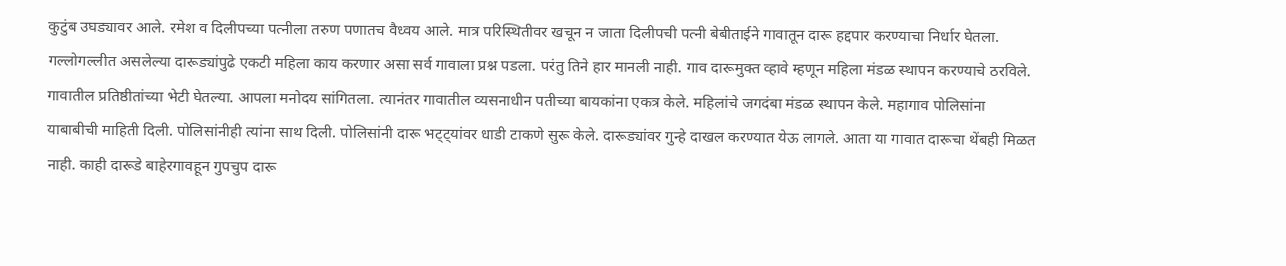कुटुंब उघड्यावर आले. रमेश व दिलीपच्या पत्नीला तरुण पणातच वैध्वय आले. मात्र परिस्थितीवर खचून न जाता दिलीपची पत्नी बेबीताईने गावातून दारू हद्दपार करण्याचा निर्धार घेतला. गल्लोगल्लीत असलेल्या दारूड्यांपुढे एकटी महिला काय करणार असा सर्व गावाला प्रश्न पडला. परंतु तिने हार मानली नाही. गाव दारूमुक्त व्हावे म्हणून महिला मंडळ स्थापन करण्याचे ठरविले. गावातील प्रतिष्ठीतांच्या भेटी घेतल्या. आपला मनोदय सांगितला. त्यानंतर गावातील व्यसनाधीन पतीच्या बायकांना एकत्र केले. महिलांचे जगदंबा मंडळ स्थापन केले. महागाव पोलिसांना याबाबीची माहिती दिली. पोलिसांनीही त्यांना साथ दिली. पोलिसांनी दारू भट्ट्यांवर धाडी टाकणे सुरू केले. दारूड्यांवर गुन्हे दाखल करण्यात येऊ लागले. आता या गावात दारूचा थेंबही मिळत नाही. काही दारूडे बाहेरगावहून गुपचुप दारू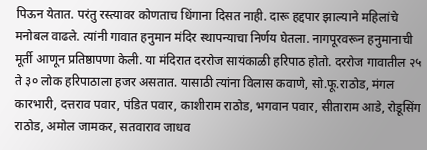पिऊन येतात. परंतु रस्त्यावर कोणताच धिंगाना दिसत नाही. दारू हद्दपार झाल्याने महिलांचे मनोबल वाढले. त्यांनी गावात हनुमान मंदिर स्थापन्याचा निर्णय घेतला. नागपूरवरून हनुमानाची मूर्ती आणून प्रतिष्ठापणा केली. या मंदिरात दररोज सायंकाळी हरिपाठ होतो. दररोज गावातील २५ ते ३० लोक हरिपाठाला हजर असतात. यासाठी त्यांना विलास कवाणे, सो.फू.राठोड, मंगल कारभारी, दत्तराव पवार, पंडित पवार, काशीराम राठोड, भगवान पवार, सीताराम आडे, रोडूसिंग राठोड, अमोल जामकर, सतवाराव जाधव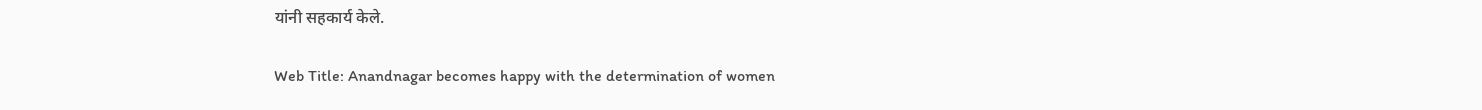यांनी सहकार्य केले.

Web Title: Anandnagar becomes happy with the determination of women